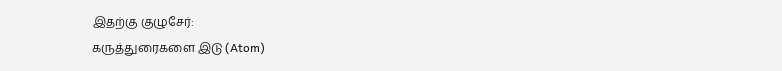இதற்கு குழுசேர்:
கருத்துரைகளை இடு (Atom)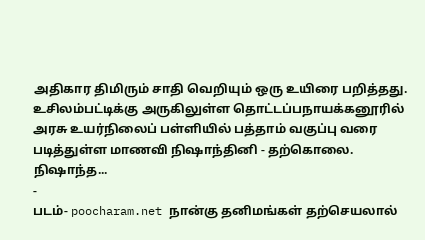அதிகார திமிரும் சாதி வெறியும் ஒரு உயிரை பறித்தது.
உசிலம்பட்டிக்கு அருகிலுள்ள தொட்டப்பநாயக்கனூரில் அரசு உயர்நிலைப் பள்ளியில் பத்தாம் வகுப்பு வரை படித்துள்ள மாணவி நிஷாந்தினி - தற்கொலை. நிஷாந்த...
-
படம்- poocharam.net நான்கு தனிமங்கள் தற்செயலால்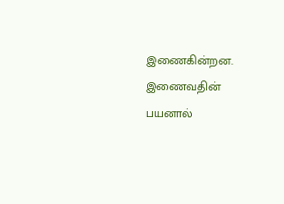இணைகின்றன. இணைவதின் பயனால்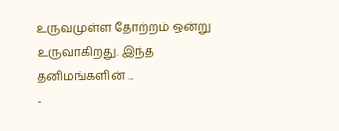உருவமுள்ள தோற்றம் ஒன்று உருவாகிறது. இந்த தனிமங்களின் ...
-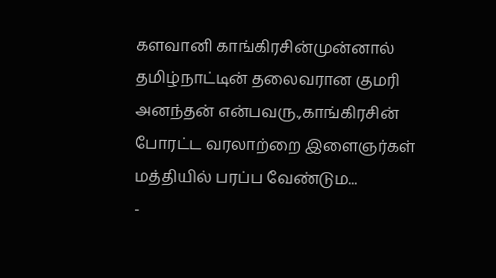களவானி காங்கிரசின்முன்னால் தமிழ்நாட்டின் தலைவரான குமரி அனந்தன் என்பவரு.,காங்கிரசின் போரட்ட வரலாற்றை இளைஞர்கள் மத்தியில் பரப்ப வேண்டும...
-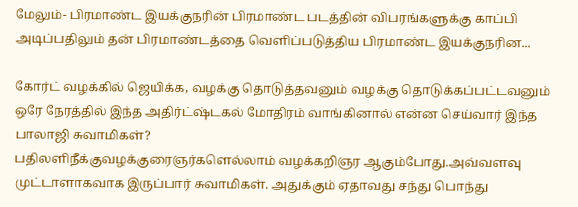மேலும்- பிரமாண்ட இயக்குநரின் பிரமாண்ட படத்தின் விபரங்களுக்கு காப்பி அடிப்பதிலும் தன் பிரமாண்டத்தை வெளிப்படுத்திய பிரமாண்ட இயக்குநரின...

கோர்ட் வழக்கில் ஜெயிக்க, வழக்கு தொடுத்தவனும் வழக்கு தொடுக்கப்பட்டவனும் ஒரே நேரத்தில் இந்த அதிர்ட்ஷ்டகல் மோதிரம் வாங்கினால் என்ன செய்வார் இந்த பாலாஜி சுவாமிகள்?
பதிலளிநீக்குவழக்குரைஞர்களெல்லாம் வழக்கறிஞர ஆகும்போது.அவ்வளவு முட்டாளாகவாக இருப்பார் சுவாமிகள். அதுக்கும் ஏதாவது சந்து பொந்து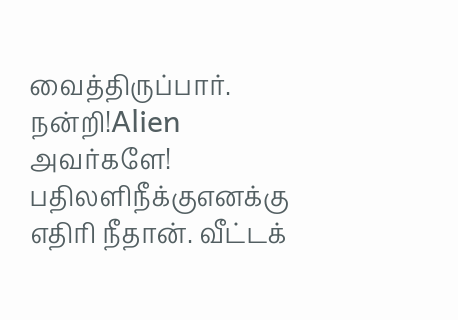வைத்திருப்பார். நன்றி!Alien அவர்களே!
பதிலளிநீக்குஎனக்கு எதிரி நீதான். வீட்டக்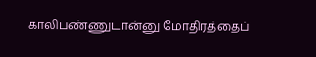காலிபண்ணுடான்னு மோதிரத்தைப்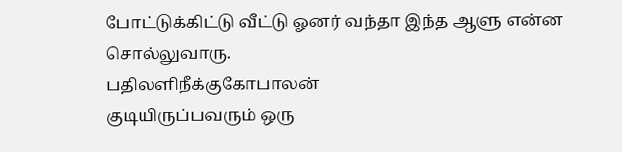போட்டுக்கிட்டு வீட்டு ஓனர் வந்தா இந்த ஆளு என்ன சொல்லுவாரு.
பதிலளிநீக்குகோபாலன்
குடியிருப்பவரும் ஒரு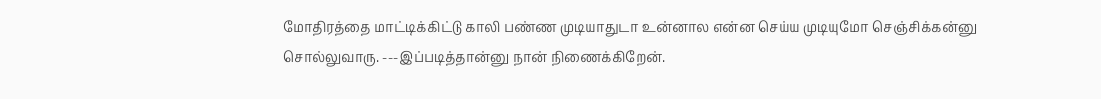மோதிரத்தை மாட்டிக்கிட்டு காலி பண்ண முடியாதுடா உன்னால என்ன செய்ய முடியுமோ செஞ்சிக்கன்னு சொல்லுவாரு. ---இப்படித்தான்னு நான் நிணைக்கிறேன்.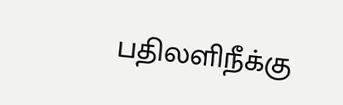பதிலளிநீக்கு